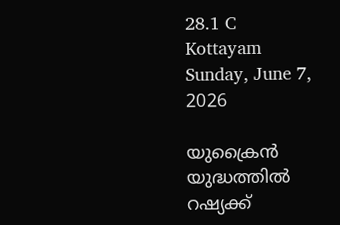28.1 C
Kottayam
Sunday, June 7, 2026

യുക്രൈൻ യുദ്ധത്തിൽ റഷ്യക്ക്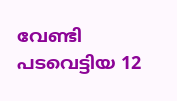വേണ്ടി പടവെട്ടിയ 12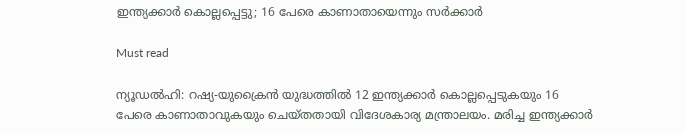ഇന്ത്യക്കാർ കൊല്ലപ്പെട്ടു; 16 പേരെ കാണാതായെന്നും സർക്കാർ

Must read

ന്യൂഡൽഹി: റഷ്യ-യുക്രൈൻ യുദ്ധത്തിൽ 12 ഇന്ത്യക്കാർ കൊല്ലപ്പെടുകയും 16 പേരെ കാണാതാവുകയും ചെയ്‌തതായി വിദേശകാര്യ മന്ത്രാലയം. മരിച്ച ഇന്ത്യക്കാർ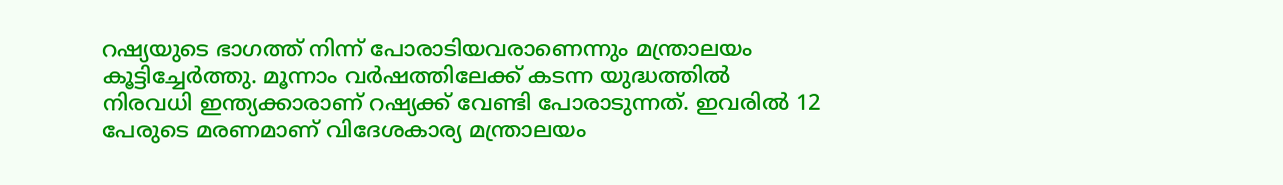റഷ്യയുടെ ഭാഗത്ത് നിന്ന് പോരാടിയവരാണെന്നും മന്ത്രാലയം കൂട്ടിച്ചേർത്തു. മൂന്നാം വർഷത്തിലേക്ക് കടന്ന യുദ്ധത്തിൽ നിരവധി ഇന്ത്യക്കാരാണ് റഷ്യക്ക് വേണ്ടി പോരാടുന്നത്. ഇവരിൽ 12 പേരുടെ മരണമാണ് വിദേശകാര്യ മന്ത്രാലയം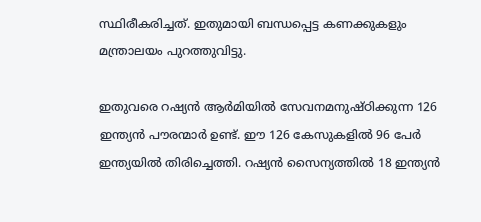സ്ഥിരീകരിച്ചത്. ഇതുമായി ബന്ധപ്പെട്ട കണക്കുകളും മന്ത്രാലയം പുറത്തുവിട്ടു.

ഇതുവരെ റഷ്യൻ ആർമിയിൽ സേവനമനുഷ്ഠിക്കുന്ന 126 ഇന്ത്യൻ പൗരന്മാർ ഉണ്ട്. ഈ 126 കേസുകളിൽ 96 പേർ ഇന്ത്യയിൽ തിരിച്ചെത്തി. റഷ്യൻ സൈന്യത്തിൽ 18 ഇന്ത്യൻ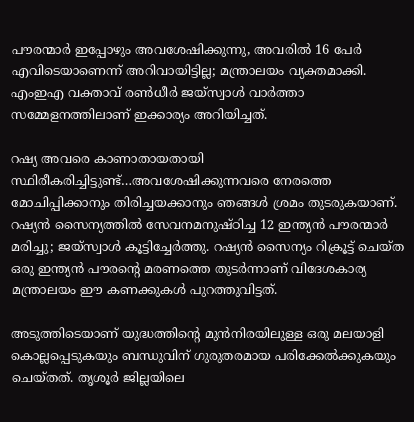പൗരന്മാർ ഇപ്പോഴും അവശേഷിക്കുന്നു, അവരിൽ 16 പേർ എവിടെയാണെന്ന് അറിവായിട്ടില്ല; മന്ത്രാലയം വ്യക്തമാക്കി. എംഇഎ വക്താവ് രൺധീർ ജയ്‌സ്വാൾ വാർത്താ സമ്മേളനത്തിലാണ് ഇക്കാര്യം അറിയിച്ചത്.

റഷ്യ അവരെ കാണാതായതായി സ്ഥിരീകരിച്ചിട്ടുണ്ട്…അവശേഷിക്കുന്നവരെ നേരത്തെ മോചിപ്പിക്കാനും തിരിച്ചയക്കാനും ഞങ്ങൾ ശ്രമം തുടരുകയാണ്. റഷ്യൻ സൈന്യത്തിൽ സേവനമനുഷ്‌ഠിച്ച 12 ഇന്ത്യൻ പൗരന്മാർ മരിച്ചു; ജയ്‌സ്വാൾ കൂട്ടിച്ചേർത്തു. റഷ്യൻ സൈന്യം റിക്രൂട്ട് ചെയ്‌ത ഒരു ഇന്ത്യൻ പൗരന്റെ മരണത്തെ തുടർന്നാണ് വിദേശകാര്യ മന്ത്രാലയം ഈ കണക്കുകൾ പുറത്തുവിട്ടത്.

അടുത്തിടെയാണ് യുദ്ധത്തിന്റെ മുൻനിരയിലുള്ള ഒരു മലയാളി കൊല്ലപ്പെടുകയും ബന്ധുവിന് ഗുരുതരമായ പരിക്കേൽക്കുകയും ചെയ്‌തത്. തൃശൂർ ജില്ലയിലെ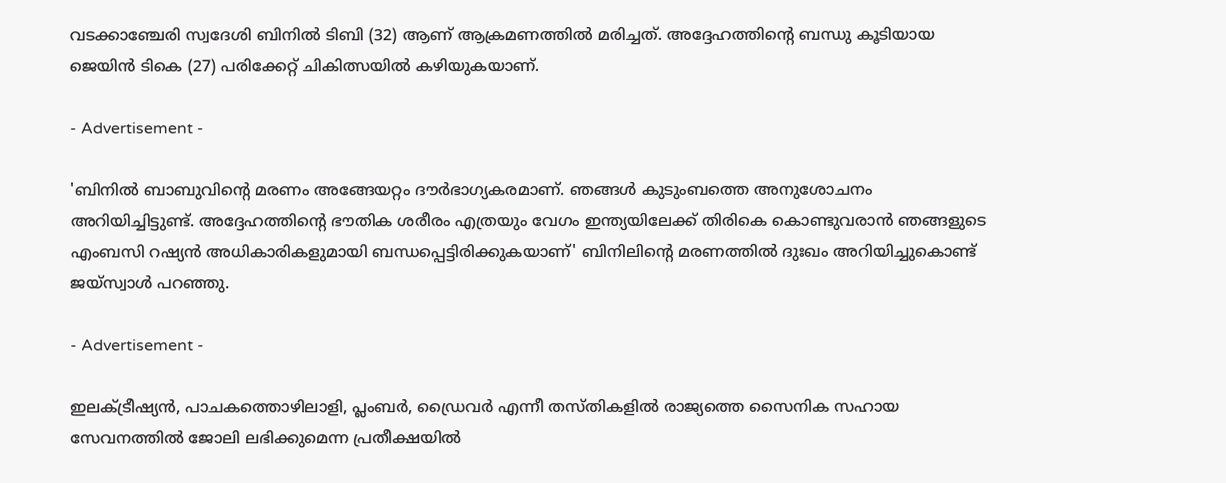വടക്കാഞ്ചേരി സ്വദേശി ബിനിൽ ടിബി (32) ആണ് ആക്രമണത്തിൽ മരിച്ചത്. അദ്ദേഹത്തിന്റെ ബന്ധു കൂടിയായ ജെയിൻ ടികെ (27) പരിക്കേറ്റ് ചികിത്സയിൽ കഴിയുകയാണ്.

- Advertisement -

'ബിനിൽ ബാബുവിന്റെ മരണം അങ്ങേയറ്റം ദൗർഭാഗ്യകരമാണ്. ഞങ്ങൾ കുടുംബത്തെ അനുശോചനം അറിയിച്ചിട്ടുണ്ട്. അദ്ദേഹത്തിന്റെ ഭൗതിക ശരീരം എത്രയും വേഗം ഇന്ത്യയിലേക്ക് തിരികെ കൊണ്ടുവരാൻ ഞങ്ങളുടെ എംബസി റഷ്യൻ അധികാരികളുമായി ബന്ധപ്പെട്ടിരിക്കുകയാണ്' ബിനിലിന്റെ മരണത്തിൽ ദുഃഖം അറിയിച്ചുകൊണ്ട് ജയ്‌സ്വാൾ പറഞ്ഞു.

- Advertisement -

ഇലക്‌ട്രീഷ്യൻ, പാചകത്തൊഴിലാളി, പ്ലംബർ, ഡ്രൈവർ എന്നീ തസ്‌തികളിൽ രാജ്യത്തെ സൈനിക സഹായ സേവനത്തിൽ ജോലി ലഭിക്കുമെന്ന പ്രതീക്ഷയിൽ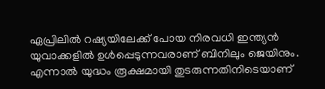ഏപ്രിലിൽ റഷ്യയിലേക്ക് പോയ നിരവധി ഇന്ത്യൻ യുവാക്കളിൽ ഉൾപ്പെടുന്നവരാണ് ബിനിലും ജെയിനും. എന്നാൽ യുദ്ധം രൂക്ഷമായി തുടരുന്നതിനിടെയാണ്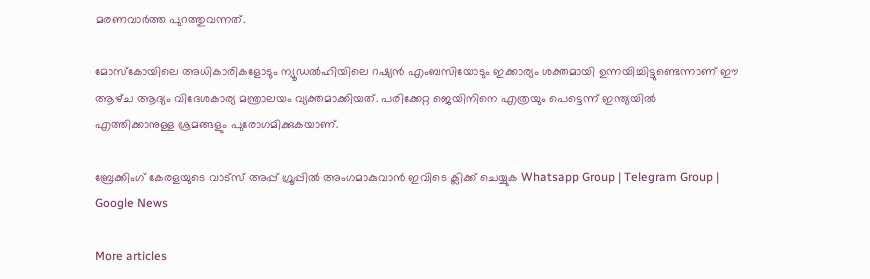മരണവാർത്ത പുറത്തുവന്നത്.

മോസ്‌കോയിലെ അധികാരികളോടും ന്യൂഡൽഹിയിലെ റഷ്യൻ എംബസിയോടും ഇക്കാര്യം ശക്തമായി ഉന്നയിച്ചിട്ടുണ്ടെന്നാണ് ഈ ആഴ്‌ച ആദ്യം വിദേശകാര്യ മന്ത്രാലയം വ്യക്തമാക്കിയത്. പരിക്കേറ്റ ജെയിനിനെ എത്രയും പെട്ടെന്ന് ഇന്ത്യയിൽ എത്തിക്കാനുള്ള ശ്രമങ്ങളും പുരോഗമിക്കുകയാണ്.

ബ്രേക്കിംഗ് കേരളയുടെ വാട്സ് അപ്പ് ഗ്രൂപ്പിൽ അംഗമാകുവാൻ ഇവിടെ ക്ലിക്ക് ചെയ്യുക Whatsapp Group | Telegram Group | Google News

More articles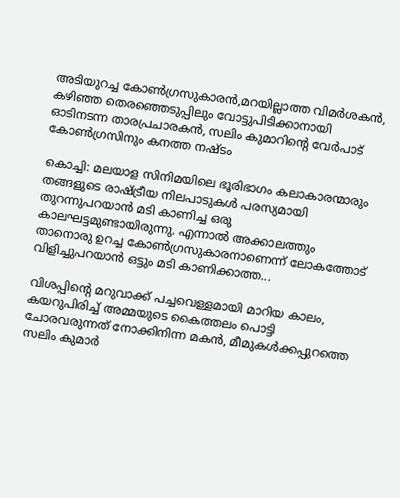അടിയുറച്ച കോണ്‍ഗ്രസുകാരന്‍,മറയില്ലാത്ത വിമര്‍ശകന്‍, കഴിഞ്ഞ തെരഞ്ഞെടുപ്പിലും വോട്ടുപിടിക്കാനായി ഓടിനടന്ന താരപ്രചാരകന്‍, സലിം കുമാറിന്റെ വേര്‍പാട് കോണ്‍ഗ്രസിനും കനത്ത നഷ്ടം

കൊച്ചി: മലയാള സിനിമയിലെ ഭൂരിഭാഗം കലാകാരന്മാരും തങ്ങളുടെ രാഷ്ട്രീയ നിലപാടുകൾ പരസ്യമായി തുറന്നുപറയാൻ മടി കാണിച്ച ഒരു കാലഘട്ടമുണ്ടായിരുന്നു. എന്നാൽ അക്കാലത്തും താനൊരു ഉറച്ച കോൺഗ്രസുകാരനാണെന്ന് ലോകത്തോട് വിളിച്ചുപറയാൻ ഒട്ടും മടി കാണിക്കാത്ത...

വിശപ്പിന്റെ മറുവാക്ക് പച്ചവെള്ളമായി മാറിയ കാലം, കയറുപിരിച്ച് അമ്മയുടെ കൈത്തലം പൊട്ടി ചോരവരുന്നത് നോക്കിനിന്ന മകൻ, മീമുകൾക്കപ്പുറത്തെ സലിം കുമാർ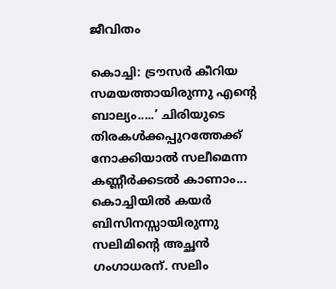ജീവിതം

കൊച്ചി: ട്രൗസർ കീറിയ സമയത്തായിരുന്നു എന്റെ ബാല്യം.....’ ചിരിയുടെ തിരകൾക്കപ്പുറത്തേക്ക് നോക്കിയാൽ സലീമെന്ന കണ്ണീർക്കടൽ കാണാം... കൊച്ചിയിൽ കയർ ബിസിനസ്സായിരുന്നു സലിമിന്റെ അച്ഛൻ ഗംഗാധരന്. സലിം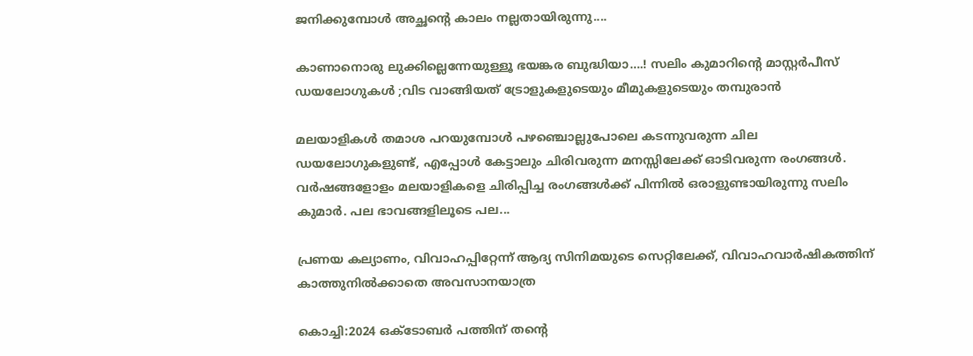ജനിക്കുമ്പോൾ അച്ഛന്റെ കാലം നല്ലതായിരുന്നു....

കാണാനൊരു ലുക്കില്ലെന്നേയുള്ളൂ ഭയങ്കര ബുദ്ധിയാ….! സലിം കുമാറിൻ്റെ മാസ്റ്റർപീസ് ഡയലോഗുകൾ ;വിട വാങ്ങിയത് ട്രോളുകളുടെയും മീമുകളുടെയും തമ്പുരാൻ

മലയാളികൾ തമാശ പറയുമ്പോൾ പഴഞ്ചൊല്ലുപോലെ കടന്നുവരുന്ന ചില ഡയലോഗുകളുണ്ട്, എപ്പോൾ കേട്ടാലും ചിരിവരുന്ന മനസ്സിലേക്ക് ഓടിവരുന്ന രംഗങ്ങൾ. വർഷങ്ങളോളം മലയാളികളെ ചിരിപ്പിച്ച രംഗങ്ങൾക്ക് പിന്നിൽ ഒരാളുണ്ടായിരുന്നു സലിം കുമാർ. പല ഭാവങ്ങളിലൂടെ പല...

പ്രണയ കല്യാണം, വിവാഹപ്പിറ്റേന്ന് ആദ്യ സിനിമയുടെ സെറ്റിലേക്ക്‌, വിവാഹവാർഷികത്തിന് കാത്തുനിൽക്കാതെ അവസാനയാത്ര

കൊച്ചി:2024 ഒക്ടോബർ പത്തിന് തന്റെ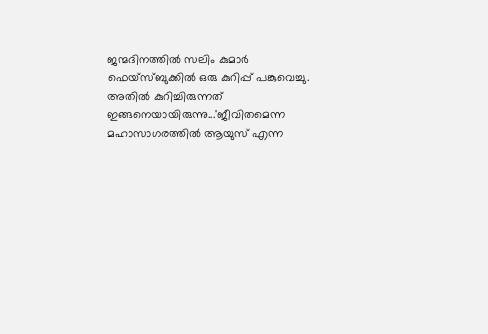ജന്മദിനത്തിൽ സലിം കുമാർ ഫെയ്‌സ്ബുക്കിൽ ഒരു കുറിപ്പ് പങ്കുവെച്ചു. അതിൽ കുറിച്ചിരുന്നത് ഇങ്ങനെയായിരുന്നു...'ജീവിതമെന്ന മഹാസാഗരത്തിൽ ആയുസ് എന്ന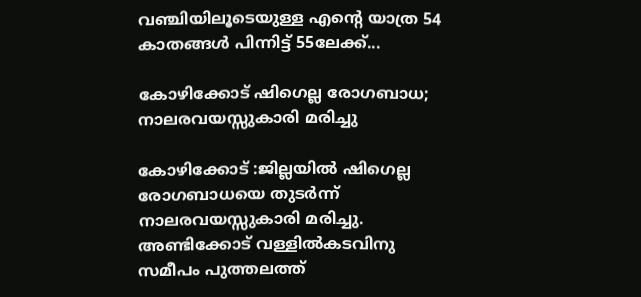വഞ്ചിയിലൂടെയുള്ള എന്റെ യാത്ര 54 കാതങ്ങൾ പിന്നിട്ട് 55ലേക്ക്...

കോഴിക്കോട് ഷിഗെല്ല രോഗബാധ; നാലരവയസ്സുകാരി മരിച്ചു

കോഴിക്കോട് :ജില്ലയിൽ ഷിഗെല്ല രോഗബാധയെ തുടർന്ന് നാലരവയസ്സുകാരി മരിച്ചു. അണ്ടിക്കോട് വള്ളിൽകടവിനു സമീപം പുത്തലത്ത്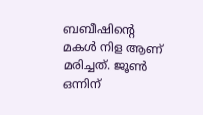ബബീഷിന്റെ മകൾ നിള ആണ് മരിച്ചത്. ജൂൺ ഒന്നിന്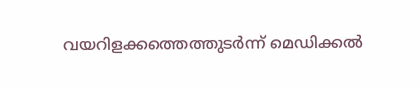വയറിളക്കത്തെത്തുടർന്ന് മെഡിക്കൽ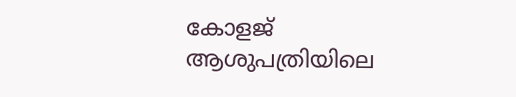കോളജ് ആശുപത്രിയിലെ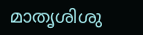മാതൃശിശു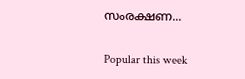സംരക്ഷണ...

Popular this week